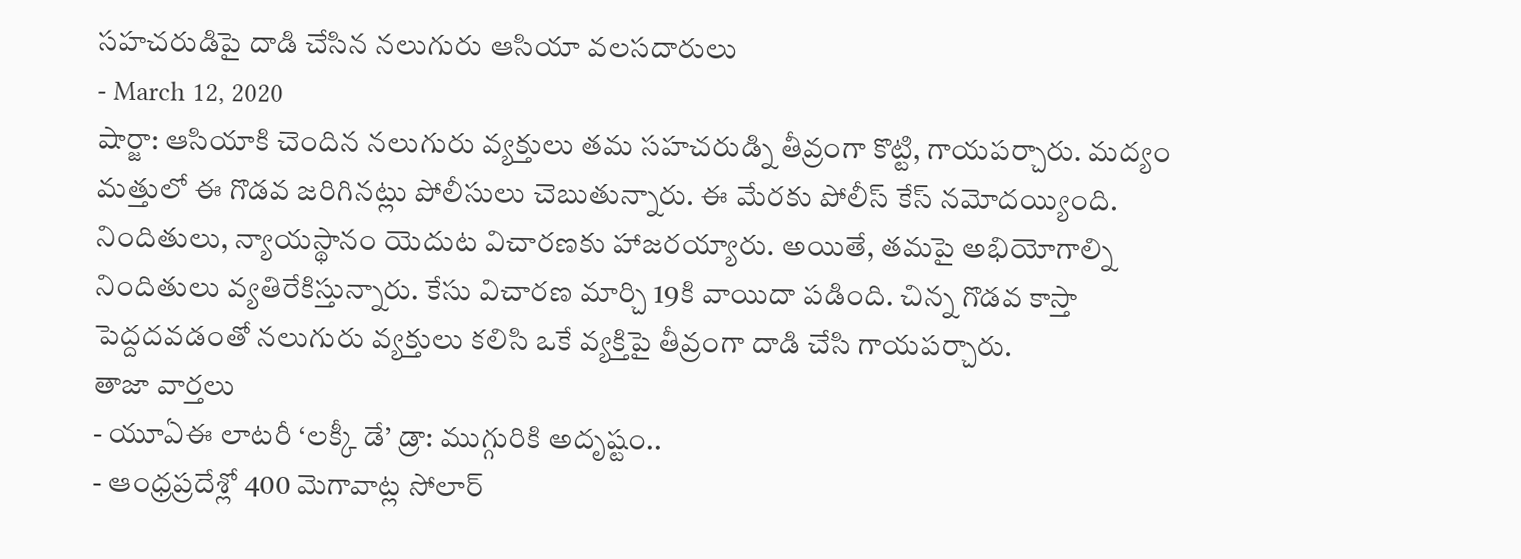సహచరుడిపై దాడి చేసిన నలుగురు ఆసియా వలసదారులు
- March 12, 2020
షార్జా: ఆసియాకి చెందిన నలుగురు వ్యక్తులు తమ సహచరుడ్ని తీవ్రంగా కొట్టి, గాయపర్చారు. మద్యం మత్తులో ఈ గొడవ జరిగినట్లు పోలీసులు చెబుతున్నారు. ఈ మేరకు పోలీస్ కేస్ నమోదయ్యింది. నిందితులు, న్యాయస్థానం యెదుట విచారణకు హాజరయ్యారు. అయితే, తమపై అభియోగాల్ని నిందితులు వ్యతిరేకిస్తున్నారు. కేసు విచారణ మార్చి 19కి వాయిదా పడింది. చిన్న గొడవ కాస్తా పెద్దదవడంతో నలుగురు వ్యక్తులు కలిసి ఒకే వ్యక్తిపై తీవ్రంగా దాడి చేసి గాయపర్చారు.
తాజా వార్తలు
- యూఏఈ లాటరీ ‘లక్కీ డే’ డ్రా: ముగ్గురికి అదృష్టం..
- ఆంధ్రప్రదేశ్లో 400 మెగావాట్ల సోలార్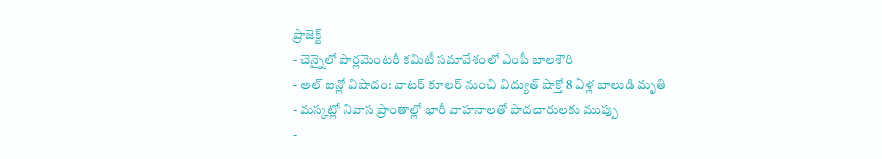ప్రాజెక్ట్
- చెన్నైలో పార్లమెంటరీ కమిటీ సమావేశంలో ఎంపీ బాలశౌరి
- అల్ ఐన్లో విషాదం: వాటర్ కూలర్ నుంచి విద్యుత్ షాక్తో 8 ఏళ్ల బాలుడి మృతి
- మస్కట్లో నివాస ప్రాంతాల్లో భారీ వాహనాలతో పాదచారులకు ముప్పు
-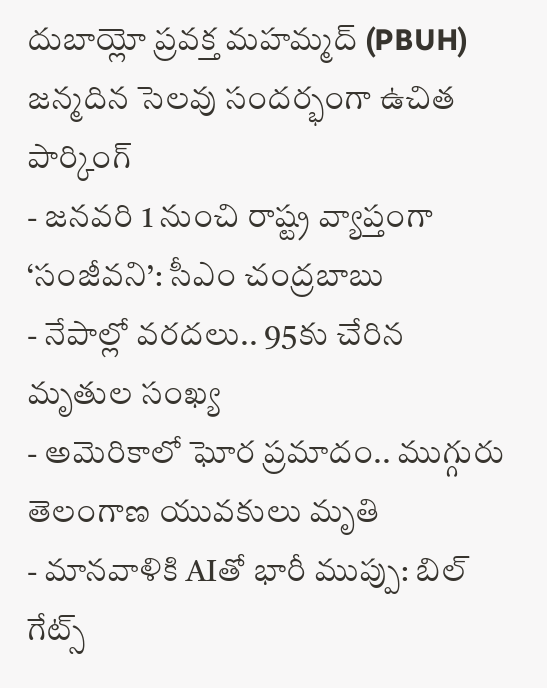దుబాయ్లో ప్రవక్త మహమ్మద్ (PBUH) జన్మదిన సెలవు సందర్భంగా ఉచిత పార్కింగ్
- జనవరి 1 నుంచి రాష్ట్ర వ్యాప్తంగా ‘సంజీవని’: సీఎం చంద్రబాబు
- నేపాల్లో వరదలు.. 95కు చేరిన మృతుల సంఖ్య
- అమెరికాలో ఘోర ప్రమాదం.. ముగ్గురు తెలంగాణ యువకులు మృతి
- మానవాళికి AIతో భారీ ముప్పు: బిల్ గేట్స్